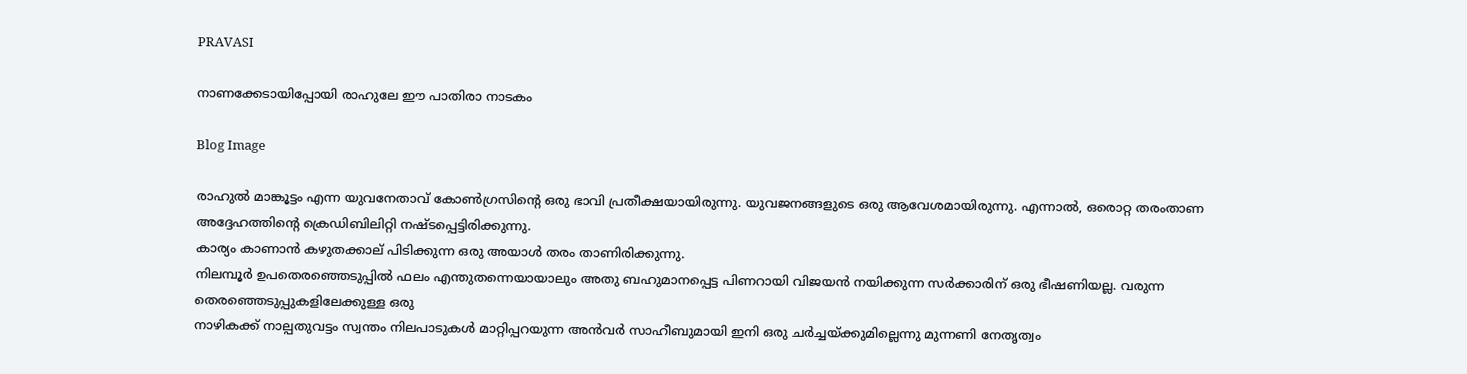PRAVASI

നാണക്കേടായിപ്പോയി രാഹുലേ ഈ പാതിരാ നാടകം

Blog Image

രാഹുല്‍ മാങ്കൂട്ടം എന്ന യുവനേതാവ് കോണ്‍ഗ്രസിന്റെ ഒരു ഭാവി പ്രതീക്ഷയായിരുന്നു. യുവജനങ്ങളുടെ ഒരു ആവേശമായിരുന്നു. എന്നാല്‍, ഒരൊറ്റ തരംതാണ അദ്ദേഹത്തിന്റെ ക്രെഡിബിലിറ്റി നഷ്ടപ്പെട്ടിരിക്കുന്നു.
കാര്യം കാണാന്‍ കഴുതക്കാല് പിടിക്കുന്ന ഒരു അയാള്‍ തരം താണിരിക്കുന്നു.
നിലമ്പൂര്‍ ഉപതെരഞ്ഞെടുപ്പില്‍ ഫലം എന്തുതന്നെയായാലും അതു ബഹുമാനപ്പെട്ട പിണറായി വിജയന്‍ നയിക്കുന്ന സര്‍ക്കാരിന് ഒരു ഭീഷണിയല്ല. വരുന്ന തെരഞ്ഞെടുപ്പുകളിലേക്കുള്ള ഒരു
നാഴികക്ക് നാല്പതുവട്ടം സ്വന്തം നിലപാടുകള്‍ മാറ്റിപ്പറയുന്ന അന്‍വര്‍ സാഹീബുമായി ഇനി ഒരു ചര്‍ച്ചയ്ക്കുമില്ലെന്നു മുന്നണി നേതൃത്വം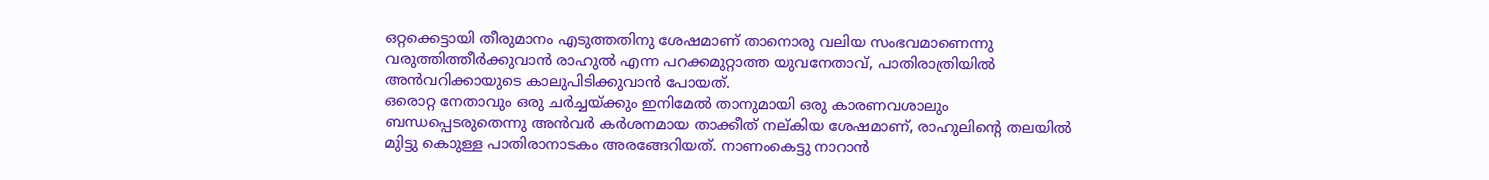ഒറ്റക്കെട്ടായി തീരുമാനം എടുത്തതിനു ശേഷമാണ് താനൊരു വലിയ സംഭവമാണെന്നു വരുത്തിത്തീര്‍ക്കുവാന്‍ രാഹുല്‍ എന്ന പറക്കമുറ്റാത്ത യുവനേതാവ്, പാതിരാത്രിയില്‍ അന്‍വറിക്കായുടെ കാലുപിടിക്കുവാന്‍ പോയത്.
ഒരൊറ്റ നേതാവും ഒരു ചര്‍ച്ചയ്ക്കും ഇനിമേല്‍ താനുമായി ഒരു കാരണവശാലും ബന്ധപ്പെടരുതെന്നു അന്‍വര്‍ കര്‍ശനമായ താക്കീത് നല്കിയ ശേഷമാണ്, രാഹുലിന്റെ തലയില്‍ മുിട്ടു കൊുള്ള പാതിരാനാടകം അരങ്ങേറിയത്. നാണംകെട്ടു നാറാന്‍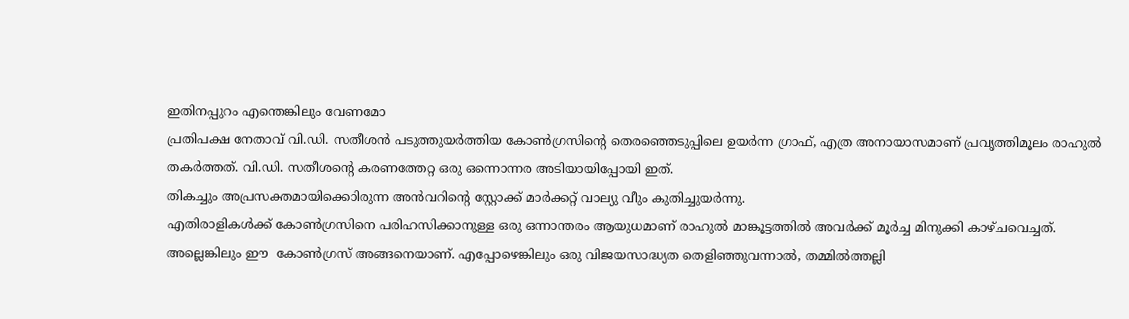ഇതിനപ്പുറം എന്തെങ്കിലും വേണമോ
പ്രതിപക്ഷ നേതാവ് വി.ഡി. സതീശന്‍ പടുത്തുയര്‍ത്തിയ കോണ്‍ഗ്രസിന്റെ തെരഞ്ഞെടുപ്പിലെ ഉയര്‍ന്ന ഗ്രാഫ്, എത്ര അനായാസമാണ് പ്രവൃത്തിമൂലം രാഹുല്‍ തകര്‍ത്തത്. വി.ഡി. സതീശന്റെ കരണത്തേറ്റ ഒരു ഒന്നൊന്നര അടിയായിപ്പോയി ഇത്.
തികച്ചും അപ്രസക്തമായിക്കൊിരുന്ന അന്‍വറിന്റെ സ്റ്റോക്ക് മാര്‍ക്കറ്റ് വാല്യു വീും കുതിച്ചുയര്‍ന്നു.
എതിരാളികള്‍ക്ക് കോണ്‍ഗ്രസിനെ പരിഹസിക്കാനുള്ള ഒരു ഒന്നാന്തരം ആയുധമാണ് രാഹുല്‍ മാങ്കൂട്ടത്തില്‍ അവര്‍ക്ക് മൂര്‍ച്ച മിനുക്കി കാഴ്ചവെച്ചത്.
അല്ലെങ്കിലും ഈ  കോണ്‍ഗ്രസ് അങ്ങനെയാണ്. എപ്പോഴെങ്കിലും ഒരു വിജയസാദ്ധ്യത തെളിഞ്ഞുവന്നാല്‍, തമ്മില്‍ത്തല്ലി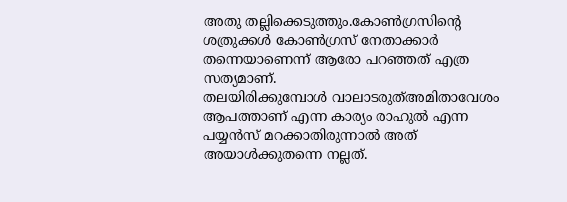അതു തല്ലിക്കെടുത്തും.കോണ്‍ഗ്രസിന്റെ ശത്രുക്കള്‍ കോണ്‍ഗ്രസ് നേതാക്കാര്‍ തന്നെയാണെന്ന് ആരോ പറഞ്ഞത് എത്ര സത്യമാണ്.
തലയിരിക്കുമ്പോള്‍ വാലാടരുത്അമിതാവേശം ആപത്താണ് എന്ന കാര്യം രാഹുല്‍ എന്ന പയ്യന്‍സ് മറക്കാതിരുന്നാല്‍ അത് അയാള്‍ക്കുതന്നെ നല്ലത്.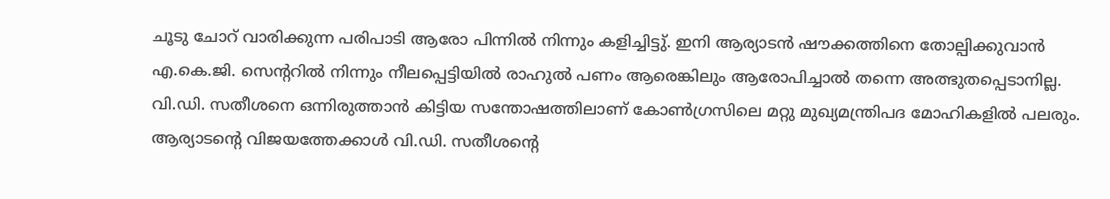ചൂടു ചോറ് വാരിക്കുന്ന പരിപാടി ആരോ പിന്നില്‍ നിന്നും കളിച്ചിട്ടു്. ഇനി ആര്യാടന്‍ ഷൗക്കത്തിനെ തോല്പിക്കുവാന്‍ എ.കെ.ജി. സെന്ററില്‍ നിന്നും നീലപ്പെട്ടിയില്‍ രാഹുല്‍ പണം ആരെങ്കിലും ആരോപിച്ചാല്‍ തന്നെ അത്ഭുതപ്പെടാനില്ല.
വി.ഡി. സതീശനെ ഒന്നിരുത്താന്‍ കിട്ടിയ സന്തോഷത്തിലാണ് കോണ്‍ഗ്രസിലെ മറ്റു മുഖ്യമന്ത്രിപദ മോഹികളില്‍ പലരും. ആര്യാടന്റെ വിജയത്തേക്കാള്‍ വി.ഡി. സതീശന്റെ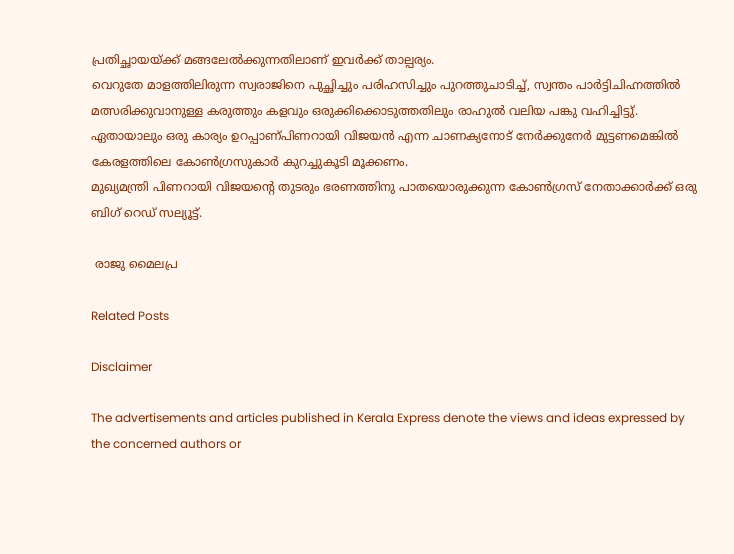പ്രതിച്ഛായയ്ക്ക് മങ്ങലേല്‍ക്കുന്നതിലാണ് ഇവര്‍ക്ക് താല്പര്യം.
വെറുതേ മാളത്തിലിരുന്ന സ്വരാജിനെ പുച്ഛിച്ചും പരിഹസിച്ചും പുറത്തുചാടിച്ച്, സ്വന്തം പാര്‍ട്ടിചിഹ്നത്തില്‍ മത്സരിക്കുവാനുള്ള കരുത്തും കളവും ഒരുക്കിക്കൊടുത്തതിലും രാഹുല്‍ വലിയ പങ്കു വഹിച്ചിട്ടു്.
ഏതായാലും ഒരു കാര്യം ഉറപ്പാണ്പിണറായി വിജയന്‍ എന്ന ചാണക്യനോട് നേര്‍ക്കുനേര്‍ മുട്ടണമെങ്കില്‍ കേരളത്തിലെ കോണ്‍ഗ്രസുകാര്‍ കുറച്ചുകൂടി മൂക്കണം.
മുഖ്യമന്ത്രി പിണറായി വിജയന്റെ തുടരും ഭരണത്തിനു പാതയൊരുക്കുന്ന കോണ്‍ഗ്രസ് നേതാക്കാര്‍ക്ക് ഒരു ബിഗ് റെഡ് സല്യൂട്ട്.

 രാജു മൈലപ്ര

Related Posts

Disclaimer

The advertisements and articles published in Kerala Express denote the views and ideas expressed by the concerned authors or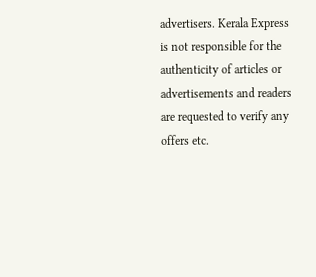advertisers. Kerala Express is not responsible for the authenticity of articles or advertisements and readers are requested to verify any offers etc.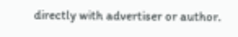directly with advertiser or author.